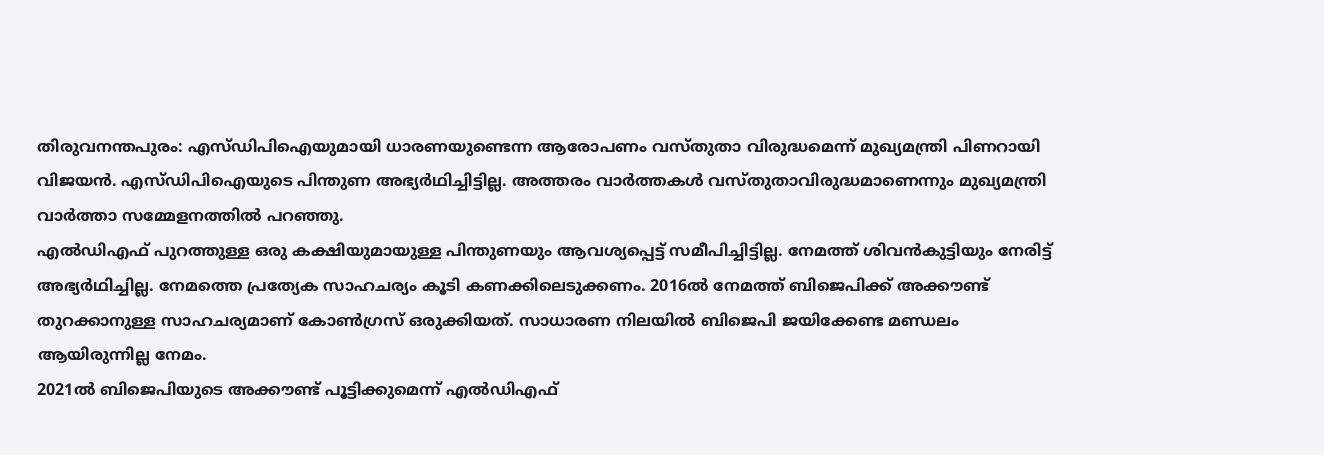തിരുവനന്തപുരം: എസ്ഡിപിഐയുമായി ധാരണയുണ്ടെന്ന ആരോപണം വസ്തുതാ വിരുദ്ധമെന്ന് മുഖ്യമന്ത്രി പിണറായി വിജയൻ. എസ്ഡിപിഐയുടെ പിന്തുണ അഭ്യർഥിച്ചിട്ടില്ല. അത്തരം വാർത്തകൾ വസ്തുതാവിരുദ്ധമാണെന്നും മുഖ്യമന്ത്രി വാർത്താ സമ്മേളനത്തിൽ പറഞ്ഞു.
എൽഡിഎഫ് പുറത്തുള്ള ഒരു കക്ഷിയുമായുള്ള പിന്തുണയും ആവശ്യപ്പെട്ട് സമീപിച്ചിട്ടില്ല. നേമത്ത് ശിവൻകുട്ടിയും നേരിട്ട് അഭ്യർഥിച്ചില്ല. നേമത്തെ പ്രത്യേക സാഹചര്യം കൂടി കണക്കിലെടുക്കണം. 2016ൽ നേമത്ത് ബിജെപിക്ക് അക്കൗണ്ട് തുറക്കാനുള്ള സാഹചര്യമാണ് കോൺഗ്രസ് ഒരുക്കിയത്. സാധാരണ നിലയിൽ ബിജെപി ജയിക്കേണ്ട മണ്ഡലം ആയിരുന്നില്ല നേമം.
2021ൽ ബിജെപിയുടെ അക്കൗണ്ട് പൂട്ടിക്കുമെന്ന് എൽഡിഎഫ്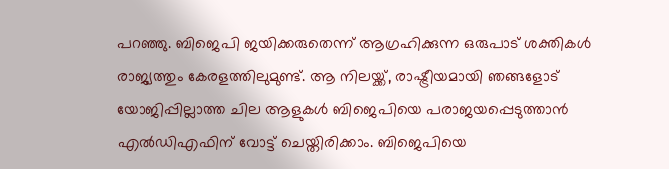പറഞ്ഞു. ബിജെപി ജയിക്കരുതെന്ന് ആഗ്രഹിക്കുന്ന ഒരുപാട് ശക്തികൾ രാജ്യത്തും കേരളത്തിലുമുണ്ട്. ആ നിലയ്ക്ക്, രാഷ്ട്രീയമായി ഞങ്ങളോട് യോജിപ്പില്ലാത്ത ചില ആളുകൾ ബിജെപിയെ പരാജയപ്പെടുത്താൻ എൽഡിഎഫിന് വോട്ട് ചെയ്തിരിക്കാം. ബിജെപിയെ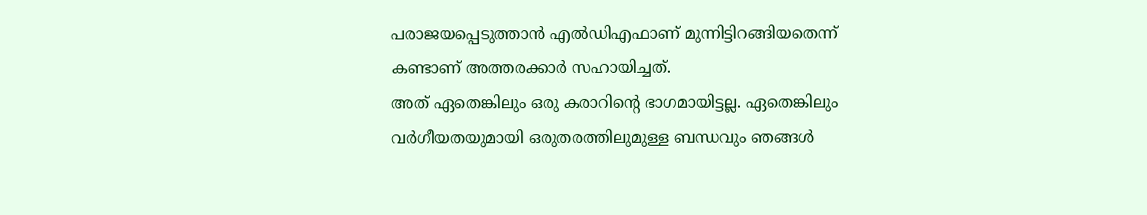പരാജയപ്പെടുത്താൻ എൽഡിഎഫാണ് മുന്നിട്ടിറങ്ങിയതെന്ന് കണ്ടാണ് അത്തരക്കാർ സഹായിച്ചത്.
അത് ഏതെങ്കിലും ഒരു കരാറിന്റെ ഭാഗമായിട്ടല്ല. ഏതെങ്കിലും വർഗീയതയുമായി ഒരുതരത്തിലുമുള്ള ബന്ധവും ഞങ്ങൾ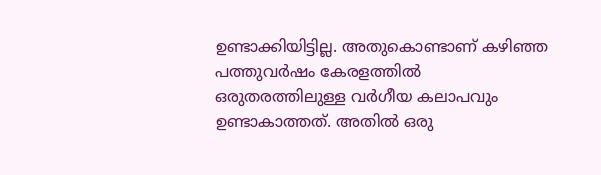ഉണ്ടാക്കിയിട്ടില്ല. അതുകൊണ്ടാണ് കഴിഞ്ഞ പത്തുവർഷം കേരളത്തിൽ ഒരുതരത്തിലുള്ള വർഗീയ കലാപവും ഉണ്ടാകാത്തത്. അതിൽ ഒരു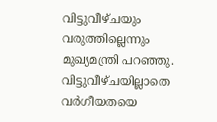വിട്ടുവീഴ്ചയും വരുത്തില്ലെന്നും മുഖ്യമന്ത്രി പറഞ്ഞു. വിട്ടുവീഴ്ചയില്ലാതെ വർഗീയതയെ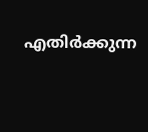എതിർക്കുന്ന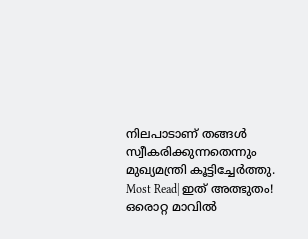നിലപാടാണ് തങ്ങൾ സ്വീകരിക്കുന്നതെന്നും മുഖ്യമന്ത്രി കൂട്ടിച്ചേർത്തു.
Most Read| ഇത് അത്ഭുതം! ഒരൊറ്റ മാവിൽ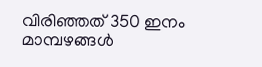വിരിഞ്ഞത് 350 ഇനം മാമ്പഴങ്ങൾ